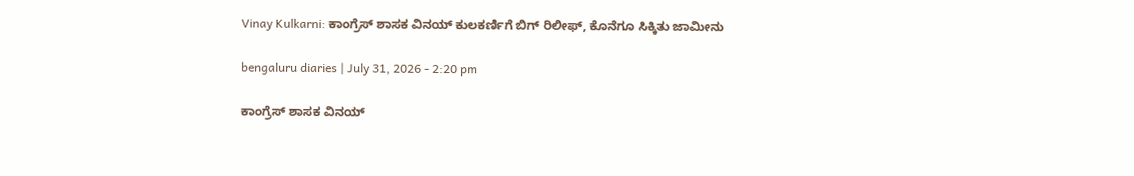Vinay Kulkarni: ಕಾಂಗ್ರೆಸ್ ಶಾಸಕ ವಿನಯ್ ಕುಲಕರ್ಣಿಗೆ ಬಿಗ್ ರಿಲೀಫ್, ಕೊನೆಗೂ ಸಿಕ್ಕಿತು ಜಾಮೀನು

bengaluru diaries | July 31, 2026 - 2:20 pm

ಕಾಂಗ್ರೆಸ್ ಶಾಸಕ ವಿನಯ್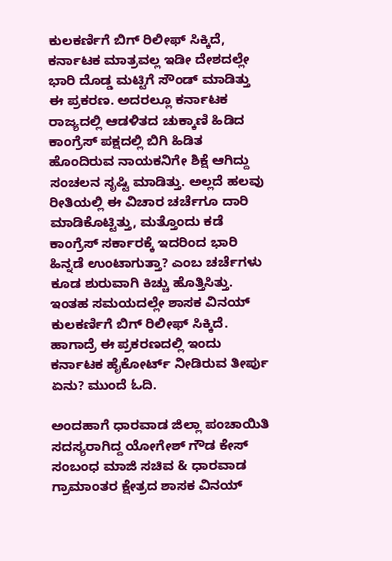ಕುಲಕರ್ಣಿಗೆ ಬಿಗ್ ರಿಲೀಫ್ ಸಿಕ್ಕಿದೆ, ಕರ್ನಾಟಕ ಮಾತ್ರವಲ್ಲ ಇಡೀ ದೇಶದಲ್ಲೇ ಭಾರಿ ದೊಡ್ಡ ಮಟ್ಟಿಗೆ ಸೌಂಡ್ ಮಾಡಿತ್ತು ಈ ಪ್ರಕರಣ. ಅದರಲ್ಲೂ ಕರ್ನಾಟಕ ರಾಜ್ಯದಲ್ಲಿ ಆಡಳಿತದ ಚುಕ್ಕಾಣಿ ಹಿಡಿದ ಕಾಂಗ್ರೆಸ್ ಪಕ್ಷದಲ್ಲಿ ಬಿಗಿ ಹಿಡಿತ ಹೊಂದಿರುವ ನಾಯಕನಿಗೇ ಶಿಕ್ಷೆ ಆಗಿದ್ದು ಸಂಚಲನ ಸೃಷ್ಟಿ ಮಾಡಿತ್ತು. ಅಲ್ಲದೆ ಹಲವು ರೀತಿಯಲ್ಲಿ ಈ ವಿಚಾರ ಚರ್ಚೆಗೂ ದಾರಿ ಮಾಡಿಕೊಟ್ಟಿತ್ತು, ಮತ್ತೊಂದು ಕಡೆ ಕಾಂಗ್ರೆಸ್ ಸರ್ಕಾರಕ್ಕೆ ಇದರಿಂದ ಭಾರಿ ಹಿನ್ನಡೆ ಉಂಟಾಗುತ್ತಾ? ಎಂಬ ಚರ್ಚೆಗಳು ಕೂಡ ಶುರುವಾಗಿ ಕಿಚ್ಚು ಹೊತ್ತಿಸಿತ್ತು. ಇಂತಹ ಸಮಯದಲ್ಲೇ ಶಾಸಕ ವಿನಯ್ ಕುಲಕರ್ಣಿಗೆ ಬಿಗ್ ರಿಲೀಫ್ ಸಿಕ್ಕಿದೆ. ಹಾಗಾದ್ರೆ ಈ ಪ್ರಕರಣದಲ್ಲಿ ಇಂದು ಕರ್ನಾಟಕ ಹೈಕೋರ್ಟ್ ನೀಡಿರುವ ತೀರ್ಪು ಏನು? ಮುಂದೆ ಓದಿ.

ಅಂದಹಾಗೆ ಧಾರವಾಡ ಜಿಲ್ಲಾ ಪಂಚಾಯಿತಿ ಸದಸ್ಯರಾಗಿದ್ದ ಯೋಗೇಶ್ ಗೌಡ ಕೇಸ್ ಸಂಬಂಧ ಮಾಜಿ ಸಚಿವ & ಧಾರವಾಡ ಗ್ರಾಮಾಂತರ ಕ್ಷೇತ್ರದ ಶಾಸಕ ವಿನಯ್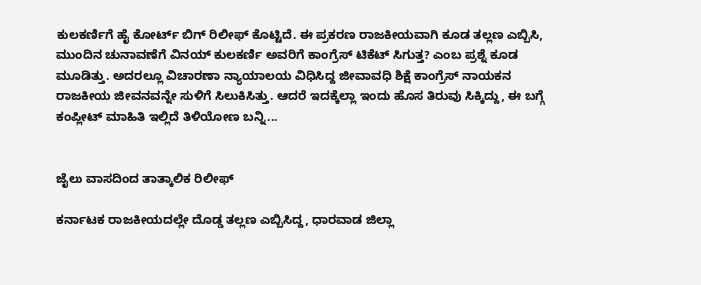ಕುಲಕರ್ಣಿಗೆ ಹೈ ಕೋರ್ಟ್ ಬಿಗ್ ರಿಲೀಫ್ ಕೊಟ್ಟಿದೆ. ಈ ಪ್ರಕರಣ ರಾಜಕೀಯವಾಗಿ ಕೂಡ ತಲ್ಲಣ ಎಬ್ಬಿಸಿ, ಮುಂದಿನ ಚುನಾವಣೆಗೆ ವಿನಯ್ ಕುಲಕರ್ಣಿ ಅವರಿಗೆ ಕಾಂಗ್ರೆಸ್ ಟಿಕೆಟ್ ಸಿಗುತ್ತ? ಎಂಬ ಪ್ರಶ್ನೆ ಕೂಡ ಮೂಡಿತ್ತು. ಅದರಲ್ಲೂ ವಿಚಾರಣಾ ನ್ಯಾಯಾಲಯ ವಿಧಿಸಿದ್ದ ಜೀವಾವಧಿ ಶಿಕ್ಷೆ ಕಾಂಗ್ರೆಸ್ ನಾಯಕನ ರಾಜಕೀಯ ಜೀವನವನ್ನೇ ಸುಳಿಗೆ ಸಿಲುಕಿಸಿತ್ತು. ಆದರೆ ಇದಕ್ಕೆಲ್ಲಾ ಇಂದು ಹೊಸ ತಿರುವು ಸಿಕ್ಕಿದ್ದು, ಈ ಬಗ್ಗೆ ಕಂಪ್ಲೀಟ್ ಮಾಹಿತಿ ಇಲ್ಲಿದೆ ತಿಳಿಯೋಣ ಬನ್ನಿ...


ಜೈಲು ವಾಸದಿಂದ ತಾತ್ಕಾಲಿಕ ರಿಲೀಫ್

ಕರ್ನಾಟಕ ರಾಜಕೀಯದಲ್ಲೇ ದೊಡ್ಡ ತಲ್ಲಣ ಎಬ್ಬಿಸಿದ್ದ, ಧಾರವಾಡ ಜಿಲ್ಲಾ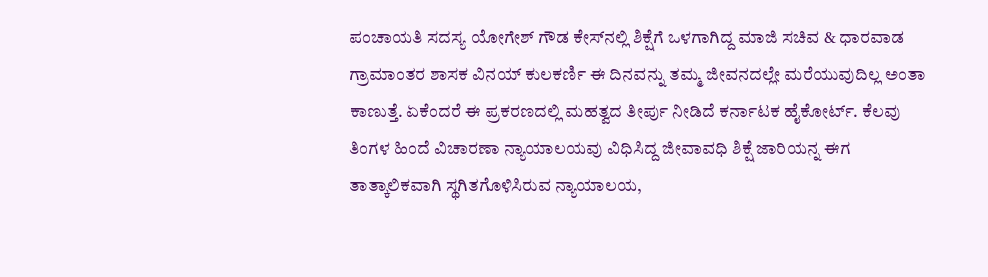ಪಂಚಾಯತಿ ಸದಸ್ಯ ಯೋಗೇಶ್ ಗೌಡ ಕೇಸ್‌ನಲ್ಲಿ ಶಿಕ್ಷೆಗೆ ಒಳಗಾಗಿದ್ದ ಮಾಜಿ ಸಚಿವ & ಧಾರವಾಡ ಗ್ರಾಮಾಂತರ ಶಾಸಕ ವಿನಯ್ ಕುಲಕರ್ಣಿ ಈ ದಿನವನ್ನು ತಮ್ಮ ಜೀವನದಲ್ಲೇ ಮರೆಯುವುದಿಲ್ಲ ಅಂತಾ ಕಾಣುತ್ತೆ. ಏಕೆಂದರೆ ಈ ಪ್ರಕರಣದಲ್ಲಿ ಮಹತ್ವದ ತೀರ್ಪು ನೀಡಿದೆ ಕರ್ನಾಟಕ ಹೈಕೋರ್ಟ್. ಕೆಲವು ತಿಂಗಳ ಹಿಂದೆ ವಿಚಾರಣಾ ನ್ಯಾಯಾಲಯವು ವಿಧಿಸಿದ್ದ ಜೀವಾವಧಿ ಶಿಕ್ಷೆ ಜಾರಿಯನ್ನ ಈಗ ತಾತ್ಕಾಲಿಕವಾಗಿ ಸ್ಥಗಿತಗೊಳಿಸಿರುವ ನ್ಯಾಯಾಲಯ,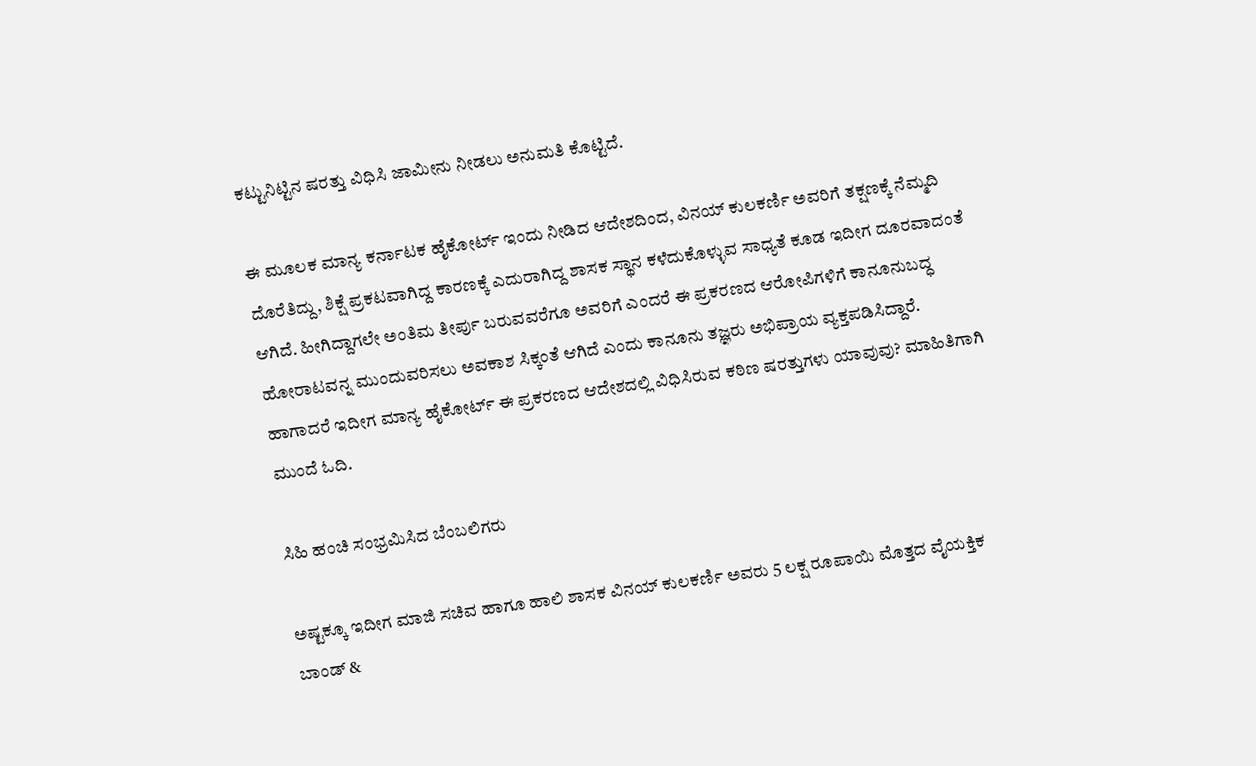ಕಟ್ಟುನಿಟ್ಟಿನ ಷರತ್ತು ವಿಧಿಸಿ ಜಾಮೀನು ನೀಡಲು ಅನುಮತಿ ಕೊಟ್ಟಿದೆ.

ಈ ಮೂಲಕ ಮಾನ್ಯ ಕರ್ನಾಟಕ ಹೈಕೋರ್ಟ್‌ ಇಂದು ನೀಡಿದ ಆದೇಶದಿಂದ, ವಿನಯ್ ಕುಲಕರ್ಣಿ ಅವರಿಗೆ ತಕ್ಷಣಕ್ಕೆ ನೆಮ್ಮದಿ ದೊರೆತಿದ್ದು, ಶಿಕ್ಷೆ ಪ್ರಕಟವಾಗಿದ್ದ ಕಾರಣಕ್ಕೆ ಎದುರಾಗಿದ್ದ ಶಾಸಕ ಸ್ಥಾನ ಕಳೆದುಕೊಳ್ಳುವ ಸಾಧ್ಯತೆ ಕೂಡ ಇದೀಗ ದೂರವಾದಂತೆ ಆಗಿದೆ. ಹೀಗಿದ್ದಾಗಲೇ ಅಂತಿಮ ತೀರ್ಪು ಬರುವವರೆಗೂ ಅವರಿಗೆ ಎಂದರೆ ಈ ಪ್ರಕರಣದ ಆರೋಪಿಗಳಿಗೆ ಕಾನೂನುಬದ್ಧ ಹೋರಾಟವನ್ನ ಮುಂದುವರಿಸಲು ಅವಕಾಶ ಸಿಕ್ಕಂತೆ ಆಗಿದೆ ಎಂದು ಕಾನೂನು ತಜ್ಞರು ಅಭಿಪ್ರಾಯ ವ್ಯಕ್ತಪಡಿಸಿದ್ದಾರೆ. ಹಾಗಾದರೆ ಇದೀಗ ಮಾನ್ಯ ಹೈಕೋರ್ಟ್ ಈ ಪ್ರಕರಣದ ಆದೇಶದಲ್ಲಿ ವಿಧಿಸಿರುವ ಕಠಿಣ ಷರತ್ತುಗಳು ಯಾವುವು? ಮಾಹಿತಿಗಾಗಿ ಮುಂದೆ ಓದಿ.

ಸಿಹಿ ಹಂಚಿ ಸಂಭ್ರಮಿಸಿದ ಬೆಂಬಲಿಗರು

ಅಷ್ಟಕ್ಕೂ ಇದೀಗ ಮಾಜಿ ಸಚಿವ ಹಾಗೂ ಹಾಲಿ ಶಾಸಕ ವಿನಯ್ ಕುಲಕರ್ಣಿ ಅವರು 5 ಲಕ್ಷ ರೂಪಾಯಿ ಮೊತ್ತದ ವೈಯಕ್ತಿಕ ಬಾಂಡ್ &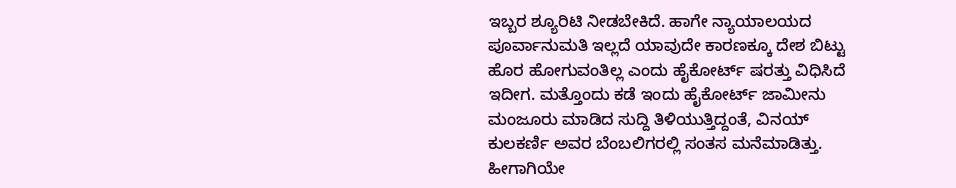ಇಬ್ಬರ ಶ್ಯೂರಿಟಿ ನೀಡಬೇಕಿದೆ. ಹಾಗೇ ನ್ಯಾಯಾಲಯದ ಪೂರ್ವಾನುಮತಿ ಇಲ್ಲದೆ ಯಾವುದೇ ಕಾರಣಕ್ಕೂ ದೇಶ ಬಿಟ್ಟು ಹೊರ ಹೋಗುವಂತಿಲ್ಲ ಎಂದು ಹೈಕೋರ್ಟ್ ಷರತ್ತು ವಿಧಿಸಿದೆ ಇದೀಗ. ಮತ್ತೊಂದು ಕಡೆ ಇಂದು ಹೈಕೋರ್ಟ್‌ ಜಾಮೀನು ಮಂಜೂರು ಮಾಡಿದ ಸುದ್ದಿ ತಿಳಿಯುತ್ತಿದ್ದಂತೆ, ವಿನಯ್ ಕುಲಕರ್ಣಿ ಅವರ ಬೆಂಬಲಿಗರಲ್ಲಿ ಸಂತಸ ಮನೆಮಾಡಿತ್ತು. ಹೀಗಾಗಿಯೇ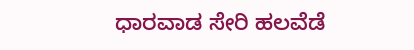ಧಾರವಾಡ ಸೇರಿ ಹಲವೆಡೆ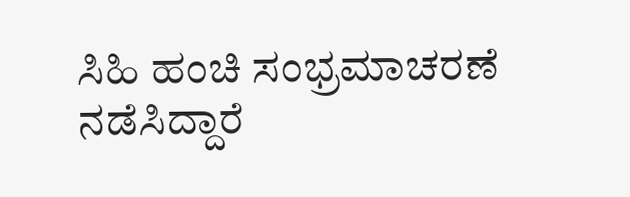ಸಿಹಿ ಹಂಚಿ ಸಂಭ್ರಮಾಚರಣೆ ನಡೆಸಿದ್ದಾರೆ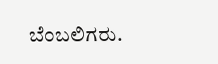ಬೆಂಬಲಿಗರು.